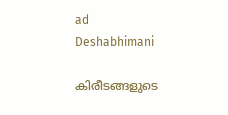ad
Deshabhimani

കിരീടങ്ങളുടെ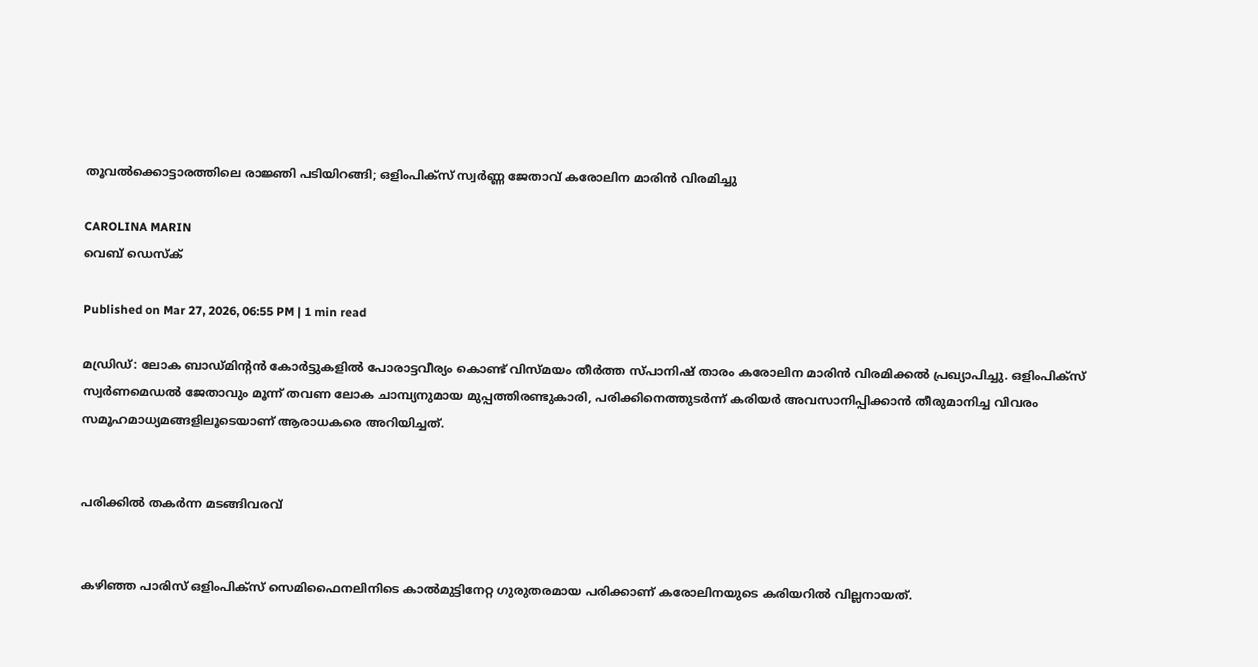തൂവൽക്കൊട്ടാരത്തിലെ രാജ്ഞി പടിയിറങ്ങി; ഒളിംപിക്സ് സ്വർണ്ണ ജേതാവ് കരോലിന മാരിൻ വിരമിച്ചു

CAROLINA MARIN
വെബ് ഡെസ്ക്

Published on Mar 27, 2026, 06:55 PM | 1 min read

മഡ്രിഡ്: ലോക ബാഡ്മിന്റൻ കോർട്ടുകളിൽ പോരാട്ടവീര്യം കൊണ്ട് വിസ്മയം തീർത്ത സ്പാനിഷ് താരം കരോലിന മാരിൻ വിരമിക്കൽ പ്രഖ്യാപിച്ചു. ഒളിംപിക്സ് സ്വർണമെഡൽ ജേതാവും മൂന്ന് തവണ ലോക ചാമ്പ്യനുമായ മുപ്പത്തിരണ്ടുകാരി, പരിക്കിനെത്തുടർന്ന് കരിയർ അവസാനിപ്പിക്കാൻ തീരുമാനിച്ച വിവരം സമൂഹമാധ്യമങ്ങളിലൂടെയാണ് ആരാധകരെ അറിയിച്ചത്.


പരിക്കിൽ തകർന്ന മടങ്ങിവരവ്


കഴിഞ്ഞ പാരിസ് ഒളിംപിക്സ് സെമിഫൈനലിനിടെ കാൽമുട്ടിനേറ്റ ഗുരുതരമായ പരിക്കാണ് കരോലിനയുടെ കരിയറിൽ വില്ലനായത്.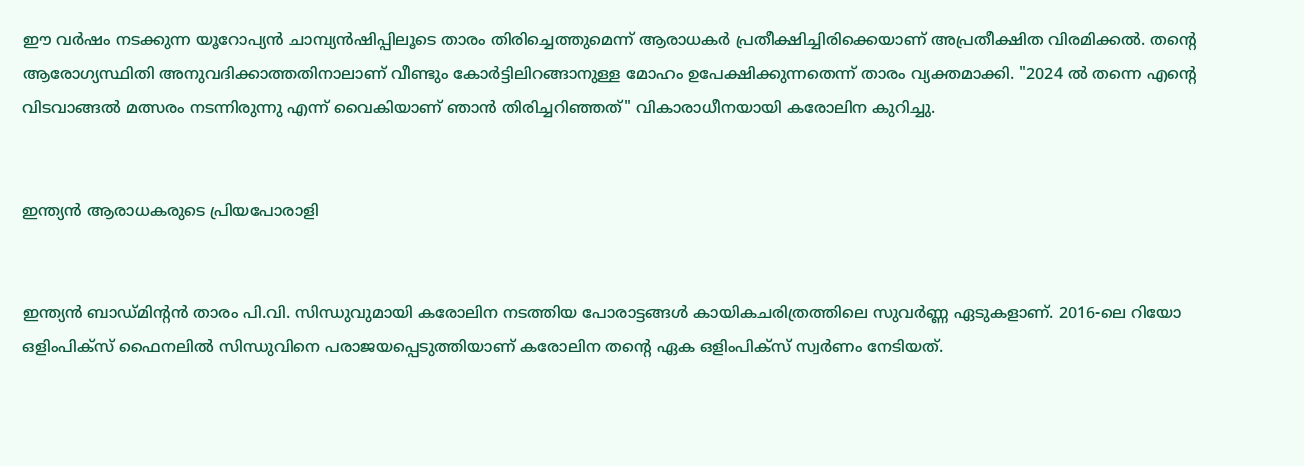ഈ വർഷം നടക്കുന്ന യൂറോപ്യൻ ചാമ്പ്യൻഷിപ്പിലൂടെ താരം തിരിച്ചെത്തുമെന്ന് ആരാധകർ പ്രതീക്ഷിച്ചിരിക്കെയാണ് അപ്രതീക്ഷിത വിരമിക്കൽ. തന്റെ ആരോഗ്യസ്ഥിതി അനുവദിക്കാത്തതിനാലാണ് വീണ്ടും കോർട്ടിലിറങ്ങാനുള്ള മോഹം ഉപേക്ഷിക്കുന്നതെന്ന് താരം വ്യക്തമാക്കി. "2024 ൽ തന്നെ എന്റെ വിടവാങ്ങൽ മത്സരം നടന്നിരുന്നു എന്ന് വൈകിയാണ് ഞാൻ തിരിച്ചറിഞ്ഞത്" വികാരാധീനയായി കരോലിന കുറിച്ചു.


ഇന്ത്യൻ ആരാധകരുടെ പ്രിയപോരാളി


ഇന്ത്യൻ ബാഡ്മിന്റൻ താരം പി.വി. സിന്ധുവുമായി കരോലിന നടത്തിയ പോരാട്ടങ്ങൾ കായികചരിത്രത്തിലെ സുവർണ്ണ ഏടുകളാണ്. 2016-ലെ റിയോ ഒളിംപിക്സ് ഫൈനലിൽ സിന്ധുവിനെ പരാജയപ്പെടുത്തിയാണ് കരോലിന തന്റെ ഏക ഒളിംപിക്സ് സ്വർണം നേടിയത്.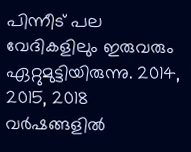പിന്നീട് പല വേദികളിലും ഇരുവരും ഏറ്റുമുട്ടിയിരുന്നു. 2014, 2015, 2018 വർഷങ്ങളിൽ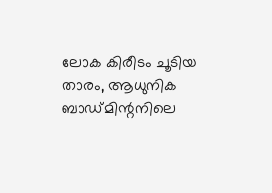ലോക കിരീടം ചൂടിയ താരം, ആധുനിക ബാഡ്മിന്റനിലെ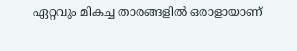ഏറ്റവും മികച്ച താരങ്ങളിൽ ഒരാളായാണ്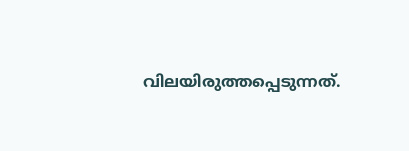വിലയിരുത്തപ്പെടുന്നത്.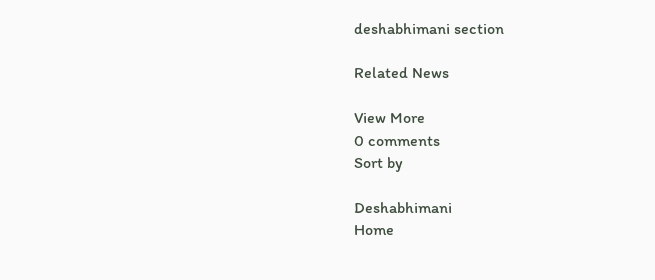deshabhimani section

Related News

View More
0 comments
Sort by

Deshabhimani
Home